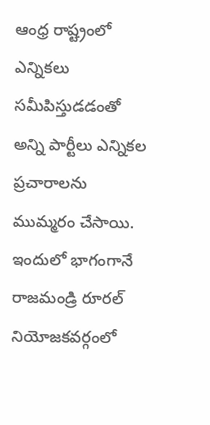ఆంధ్ర రాష్ట్రంలో ఎన్నికలు సమీపిస్తుడడంతో అన్ని పార్టీలు ఎన్నికల ప్రచారాలను ముమ్మరం చేసాయి. ఇందులో భాగంగానే రాజమండ్రి రూరల్ నియోజకవర్గంలో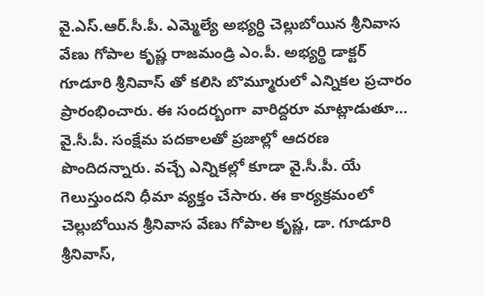వై.ఎస్.ఆర్.సీ.పీ. ఎమ్మెల్యే అభ్యర్ధి చెల్లుబోయిన శ్రీనివాస వేణు గోపాల కృష్ణ రాజమండ్రి ఎం.పీ. అభ్యర్థి డాక్టర్ గూడూరి శ్రీనివాస్ తో కలిసి బొమ్మూరులో ఎన్నికల ప్రచారం ప్రారంభించారు. ఈ సందర్బంగా వారిద్దరూ మాట్లాడుతూ… వై.సీ.పీ. సంక్షేమ పదకాలతో ప్రజాల్లో ఆదరణ పొందిదన్నారు. వచ్చే ఎన్నికల్లో కూడా వై.సీ.పీ. యే గెలుస్తుందని ధీమా వ్యక్తం చేసారు. ఈ కార్యక్రమంలో చెల్లుబోయిన శ్రీనివాస వేణు గోపాల కృష్ణ, డా. గూడూరి శ్రీనివాస్,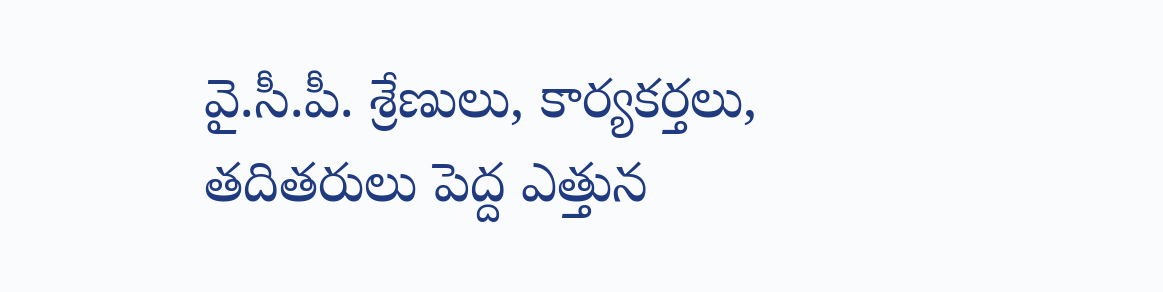వై.సీ.పీ. శ్రేణులు, కార్యకర్తలు, తదితరులు పెద్ద ఎత్తున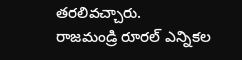తరలివచ్చారు.
రాజమండ్రి రూరల్ ఎన్నికల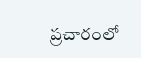ప్రచారంలో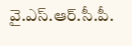వై.ఎస్.ఆర్.సీ.పీ.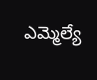ఎమ్మెల్యే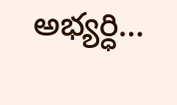అభ్యర్ధి…